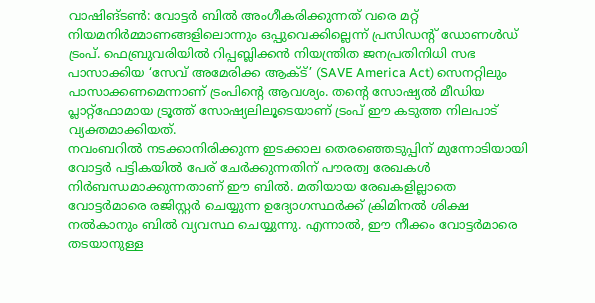വാഷിങ്ടൺ: വോട്ടർ ബിൽ അംഗീകരിക്കുന്നത് വരെ മറ്റ് നിയമനിർമ്മാണങ്ങളിലൊന്നും ഒപ്പുവെക്കില്ലെന്ന് പ്രസിഡന്റ് ഡോണൾഡ് ട്രംപ്. ഫെബ്രുവരിയിൽ റിപ്പബ്ലിക്കൻ നിയന്ത്രിത ജനപ്രതിനിധി സഭ പാസാക്കിയ ‘സേവ് അമേരിക്ക ആക്ട്’ (SAVE America Act) സെനറ്റിലും പാസാക്കണമെന്നാണ് ട്രംപിന്റെ ആവശ്യം. തന്റെ സോഷ്യൽ മീഡിയ പ്ലാറ്റ്ഫോമായ ട്രൂത്ത് സോഷ്യലിലൂടെയാണ് ട്രംപ് ഈ കടുത്ത നിലപാട് വ്യക്തമാക്കിയത്.
നവംബറിൽ നടക്കാനിരിക്കുന്ന ഇടക്കാല തെരഞ്ഞെടുപ്പിന് മുന്നോടിയായി വോട്ടർ പട്ടികയിൽ പേര് ചേർക്കുന്നതിന് പൗരത്വ രേഖകൾ നിർബന്ധമാക്കുന്നതാണ് ഈ ബിൽ. മതിയായ രേഖകളില്ലാതെ വോട്ടർമാരെ രജിസ്റ്റർ ചെയ്യുന്ന ഉദ്യോഗസ്ഥർക്ക് ക്രിമിനൽ ശിക്ഷ നൽകാനും ബിൽ വ്യവസ്ഥ ചെയ്യുന്നു. എന്നാൽ, ഈ നീക്കം വോട്ടർമാരെ തടയാനുള്ള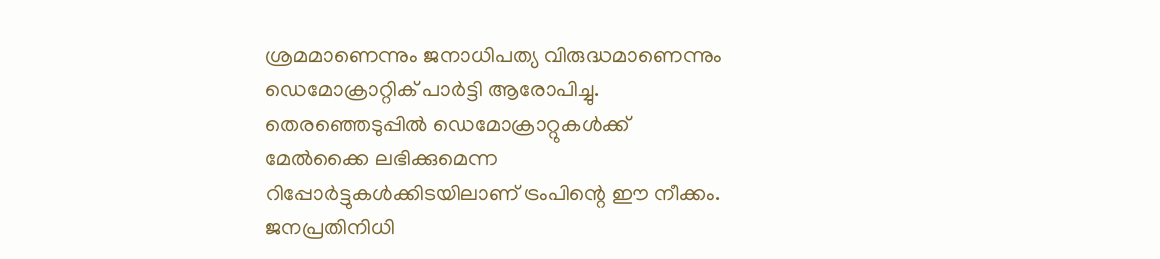ശ്രമമാണെന്നും ജനാധിപത്യ വിരുദ്ധമാണെന്നും ഡെമോക്രാറ്റിക് പാർട്ടി ആരോപിച്ചു.
തെരഞ്ഞെടുപ്പിൽ ഡെമോക്രാറ്റുകൾക്ക് മേൽക്കൈ ലഭിക്കുമെന്ന റിപ്പോർട്ടുകൾക്കിടയിലാണ് ട്രംപിന്റെ ഈ നീക്കം. ജനപ്രതിനിധി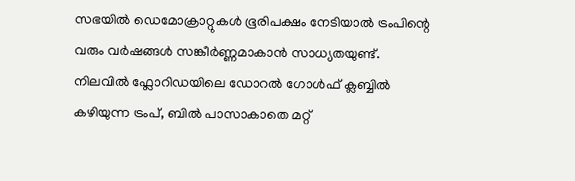സഭയിൽ ഡെമോക്രാറ്റുകൾ ഭൂരിപക്ഷം നേടിയാൽ ട്രംപിന്റെ വരും വർഷങ്ങൾ സങ്കീർണ്ണമാകാൻ സാധ്യതയുണ്ട്. നിലവിൽ ഫ്ലോറിഡയിലെ ഡോറൽ ഗോൾഫ് ക്ലബ്ബിൽ കഴിയുന്ന ട്രംപ്, ബിൽ പാസാകാതെ മറ്റ്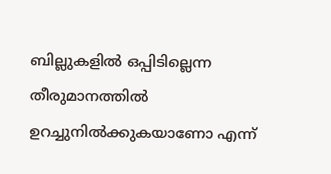ബില്ലുകളിൽ ഒപ്പിടില്ലെന്ന തീരുമാനത്തിൽ ഉറച്ചുനിൽക്കുകയാണോ എന്ന്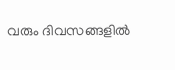വരും ദിവസങ്ങളിൽ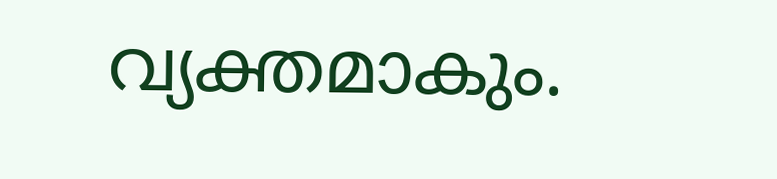വ്യക്തമാകും.